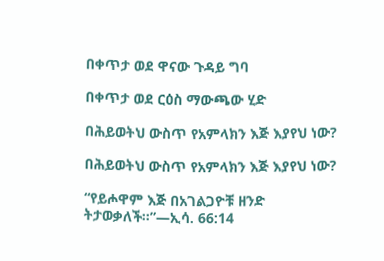በቀጥታ ወደ ዋናው ጉዳይ ግባ

በቀጥታ ወደ ርዕስ ማውጫው ሂድ

በሕይወትህ ውስጥ የአምላክን እጅ እያየህ ነው?

በሕይወትህ ውስጥ የአምላክን እጅ እያየህ ነው?

“የይሖዋም እጅ በአገልጋዮቹ ዘንድ ትታወቃለች።”—ኢሳ. 66:14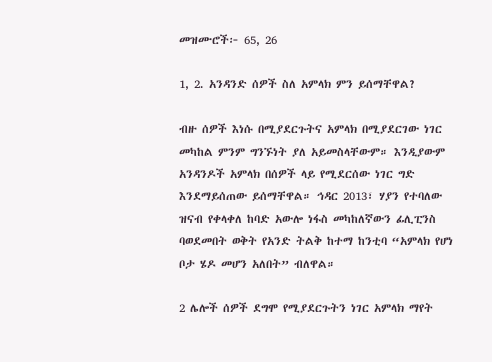መዝሙሮች፦ 65, 26

1, 2. አንዳንድ ሰዎች ስለ አምላክ ምን ይሰማቸዋል?

ብዙ ሰዎች እነሱ በሚያደርጉትና አምላክ በሚያደርገው ነገር መካከል ምንም ግንኙነት ያለ አይመስላቸውም። እንዲያውም አንዳንዶች አምላክ በሰዎች ላይ የሚደርሰው ነገር ግድ እንደማይሰጠው ይሰማቸዋል። ኅዳር 2013፣ ሃያን የተባለው ዝናብ የቀላቀለ ከባድ አውሎ ነፋስ መካከለኛውን ፊሊፒንስ ባወደመበት ወቅት የአንድ ትልቅ ከተማ ከንቲባ “አምላክ የሆነ ቦታ ሄዶ መሆን አለበት” ብለዋል።

2 ሌሎች ሰዎች ደግሞ የሚያደርጉትን ነገር አምላክ ማየት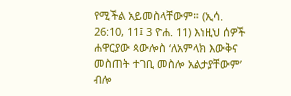የሚችል አይመስላቸውም። (ኢሳ. 26:10, 11፤ 3 ዮሐ. 11) እነዚህ ሰዎች ሐዋርያው ጳውሎስ ‘ለአምላክ እውቅና መስጠት ተገቢ መስሎ አልታያቸውም’ ብሎ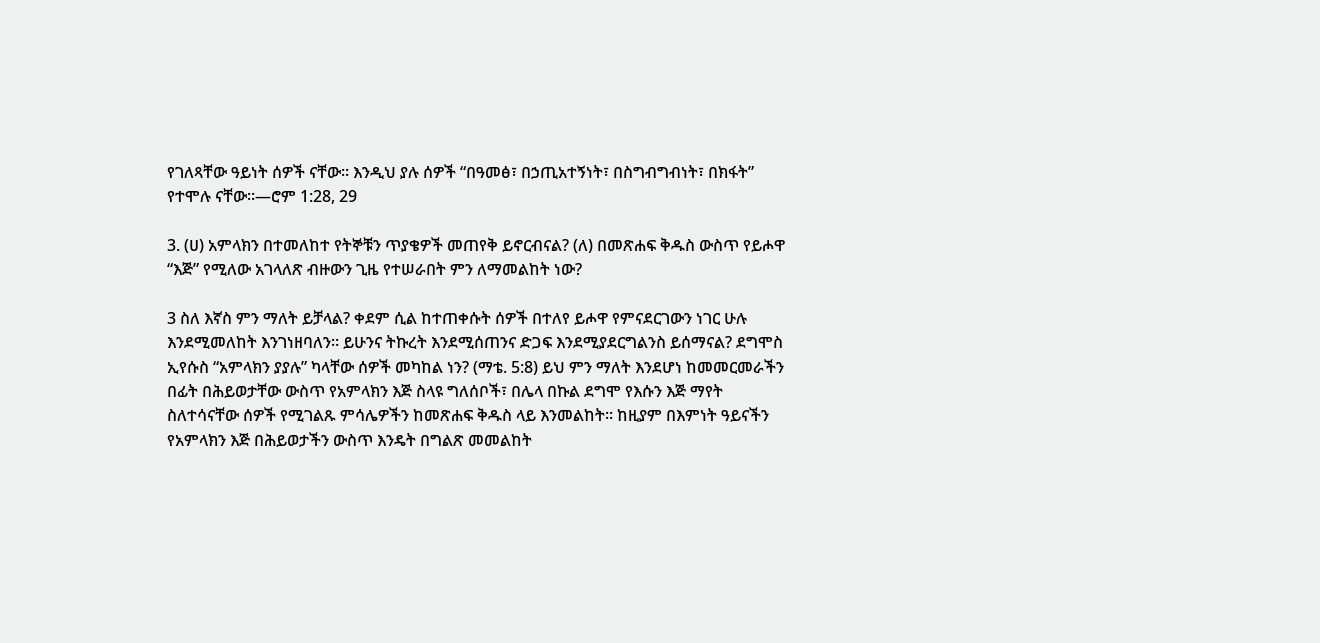የገለጻቸው ዓይነት ሰዎች ናቸው። እንዲህ ያሉ ሰዎች “በዓመፅ፣ በኃጢአተኝነት፣ በስግብግብነት፣ በክፋት” የተሞሉ ናቸው።—ሮም 1:28, 29

3. (ሀ) አምላክን በተመለከተ የትኞቹን ጥያቄዎች መጠየቅ ይኖርብናል? (ለ) በመጽሐፍ ቅዱስ ውስጥ የይሖዋ “እጅ” የሚለው አገላለጽ ብዙውን ጊዜ የተሠራበት ምን ለማመልከት ነው?

3 ስለ እኛስ ምን ማለት ይቻላል? ቀደም ሲል ከተጠቀሱት ሰዎች በተለየ ይሖዋ የምናደርገውን ነገር ሁሉ እንደሚመለከት እንገነዘባለን። ይሁንና ትኩረት እንደሚሰጠንና ድጋፍ እንደሚያደርግልንስ ይሰማናል? ደግሞስ ኢየሱስ “አምላክን ያያሉ” ካላቸው ሰዎች መካከል ነን? (ማቴ. 5:8) ይህ ምን ማለት እንደሆነ ከመመርመራችን በፊት በሕይወታቸው ውስጥ የአምላክን እጅ ስላዩ ግለሰቦች፣ በሌላ በኩል ደግሞ የእሱን እጅ ማየት ስለተሳናቸው ሰዎች የሚገልጹ ምሳሌዎችን ከመጽሐፍ ቅዱስ ላይ እንመልከት። ከዚያም በእምነት ዓይናችን የአምላክን እጅ በሕይወታችን ውስጥ እንዴት በግልጽ መመልከት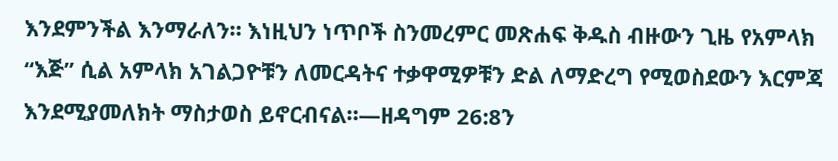እንደምንችል እንማራለን። እነዚህን ነጥቦች ስንመረምር መጽሐፍ ቅዱስ ብዙውን ጊዜ የአምላክ “እጅ” ሲል አምላክ አገልጋዮቹን ለመርዳትና ተቃዋሚዎቹን ድል ለማድረግ የሚወስደውን እርምጃ እንደሚያመለክት ማስታወስ ይኖርብናል።—ዘዳግም 26:8ን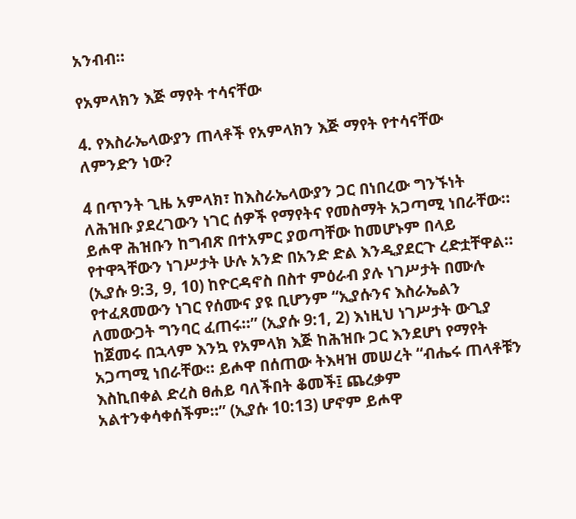አንብብ።

የአምላክን እጅ ማየት ተሳናቸው

4. የእስራኤላውያን ጠላቶች የአምላክን እጅ ማየት የተሳናቸው ለምንድን ነው?

4 በጥንት ጊዜ አምላክ፣ ከእስራኤላውያን ጋር በነበረው ግንኙነት ለሕዝቡ ያደረገውን ነገር ሰዎች የማየትና የመስማት አጋጣሚ ነበራቸው። ይሖዋ ሕዝቡን ከግብጽ በተአምር ያወጣቸው ከመሆኑም በላይ የተዋጓቸውን ነገሥታት ሁሉ አንድ በአንድ ድል እንዲያደርጉ ረድቷቸዋል። (ኢያሱ 9:3, 9, 10) ከዮርዳኖስ በስተ ምዕራብ ያሉ ነገሥታት በሙሉ የተፈጸመውን ነገር የሰሙና ያዩ ቢሆንም “ኢያሱንና እስራኤልን ለመውጋት ግንባር ፈጠሩ።” (ኢያሱ 9:1, 2) እነዚህ ነገሥታት ውጊያ ከጀመሩ በኋላም እንኳ የአምላክ እጅ ከሕዝቡ ጋር እንደሆነ የማየት አጋጣሚ ነበራቸው። ይሖዋ በሰጠው ትእዛዝ መሠረት “ብሔሩ ጠላቶቹን እስኪበቀል ድረስ ፀሐይ ባለችበት ቆመች፤ ጨረቃም አልተንቀሳቀሰችም።” (ኢያሱ 10:13) ሆኖም ይሖዋ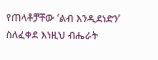የጠላቶቻቸው ‘ልብ እንዲደነድን’ ስለፈቀደ እነዚህ ብሔራት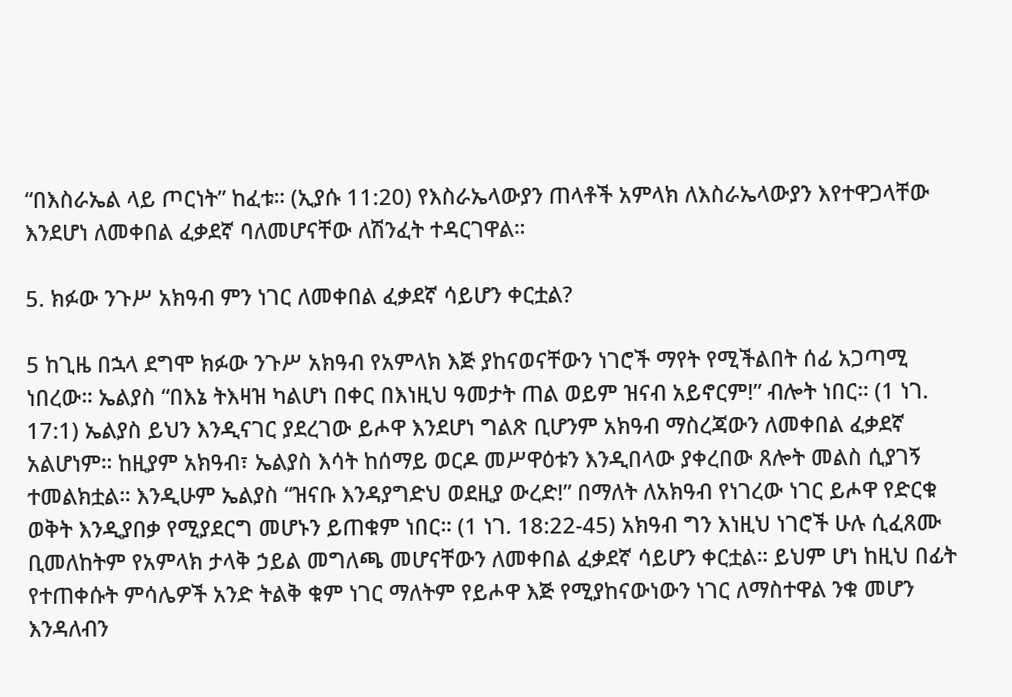“በእስራኤል ላይ ጦርነት” ከፈቱ። (ኢያሱ 11:20) የእስራኤላውያን ጠላቶች አምላክ ለእስራኤላውያን እየተዋጋላቸው እንደሆነ ለመቀበል ፈቃደኛ ባለመሆናቸው ለሽንፈት ተዳርገዋል።

5. ክፉው ንጉሥ አክዓብ ምን ነገር ለመቀበል ፈቃደኛ ሳይሆን ቀርቷል?

5 ከጊዜ በኋላ ደግሞ ክፉው ንጉሥ አክዓብ የአምላክ እጅ ያከናወናቸውን ነገሮች ማየት የሚችልበት ሰፊ አጋጣሚ ነበረው። ኤልያስ “በእኔ ትእዛዝ ካልሆነ በቀር በእነዚህ ዓመታት ጠል ወይም ዝናብ አይኖርም!” ብሎት ነበር። (1 ነገ. 17:1) ኤልያስ ይህን እንዲናገር ያደረገው ይሖዋ እንደሆነ ግልጽ ቢሆንም አክዓብ ማስረጃውን ለመቀበል ፈቃደኛ አልሆነም። ከዚያም አክዓብ፣ ኤልያስ እሳት ከሰማይ ወርዶ መሥዋዕቱን እንዲበላው ያቀረበው ጸሎት መልስ ሲያገኝ ተመልክቷል። እንዲሁም ኤልያስ “ዝናቡ እንዳያግድህ ወደዚያ ውረድ!” በማለት ለአክዓብ የነገረው ነገር ይሖዋ የድርቁ ወቅት እንዲያበቃ የሚያደርግ መሆኑን ይጠቁም ነበር። (1 ነገ. 18:22-45) አክዓብ ግን እነዚህ ነገሮች ሁሉ ሲፈጸሙ ቢመለከትም የአምላክ ታላቅ ኃይል መግለጫ መሆናቸውን ለመቀበል ፈቃደኛ ሳይሆን ቀርቷል። ይህም ሆነ ከዚህ በፊት የተጠቀሱት ምሳሌዎች አንድ ትልቅ ቁም ነገር ማለትም የይሖዋ እጅ የሚያከናውነውን ነገር ለማስተዋል ንቁ መሆን እንዳለብን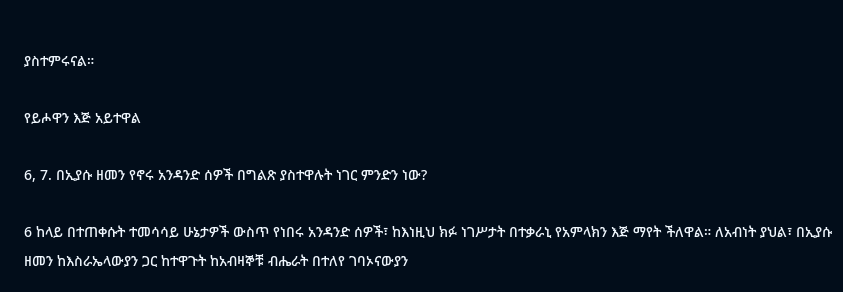ያስተምሩናል።

የይሖዋን እጅ አይተዋል

6, 7. በኢያሱ ዘመን የኖሩ አንዳንድ ሰዎች በግልጽ ያስተዋሉት ነገር ምንድን ነው?

6 ከላይ በተጠቀሱት ተመሳሳይ ሁኔታዎች ውስጥ የነበሩ አንዳንድ ሰዎች፣ ከእነዚህ ክፉ ነገሥታት በተቃራኒ የአምላክን እጅ ማየት ችለዋል። ለአብነት ያህል፣ በኢያሱ ዘመን ከእስራኤላውያን ጋር ከተዋጉት ከአብዛኞቹ ብሔራት በተለየ ገባኦናውያን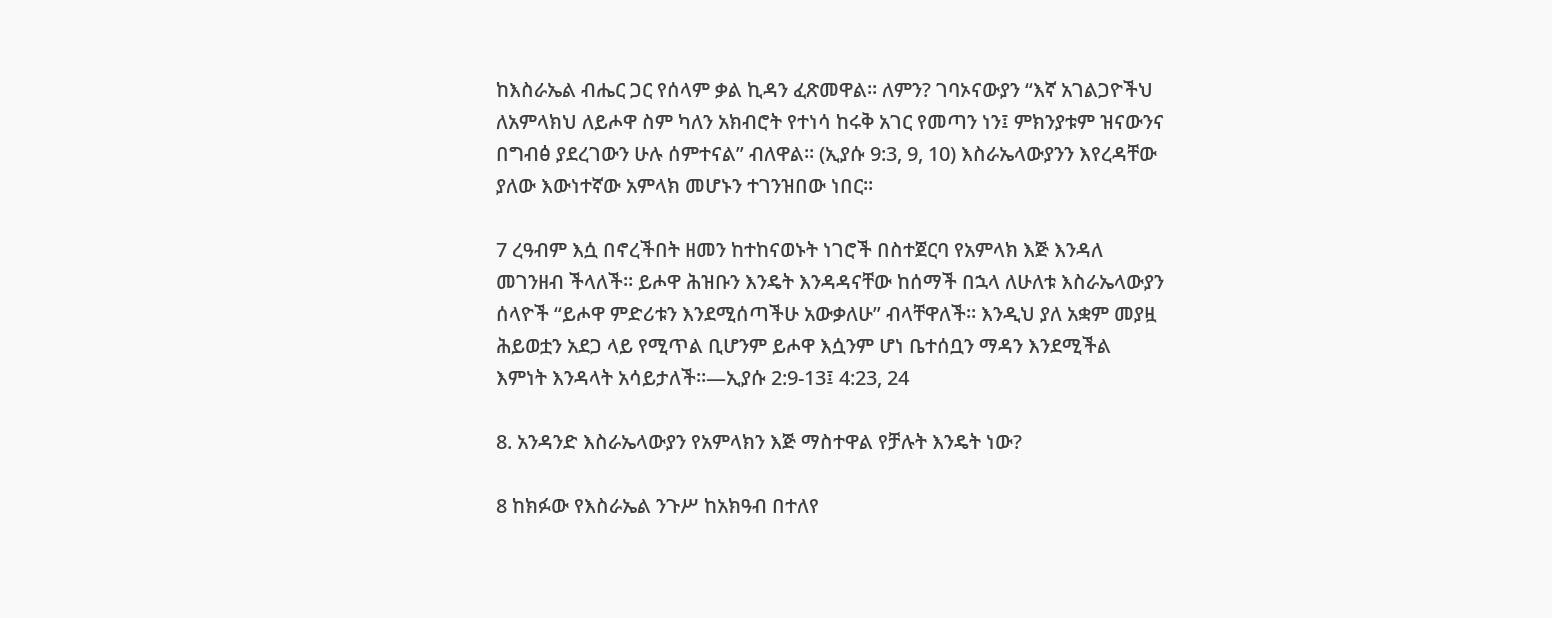ከእስራኤል ብሔር ጋር የሰላም ቃል ኪዳን ፈጽመዋል። ለምን? ገባኦናውያን “እኛ አገልጋዮችህ ለአምላክህ ለይሖዋ ስም ካለን አክብሮት የተነሳ ከሩቅ አገር የመጣን ነን፤ ምክንያቱም ዝናውንና በግብፅ ያደረገውን ሁሉ ሰምተናል” ብለዋል። (ኢያሱ 9:3, 9, 10) እስራኤላውያንን እየረዳቸው ያለው እውነተኛው አምላክ መሆኑን ተገንዝበው ነበር።

7 ረዓብም እሷ በኖረችበት ዘመን ከተከናወኑት ነገሮች በስተጀርባ የአምላክ እጅ እንዳለ መገንዘብ ችላለች። ይሖዋ ሕዝቡን እንዴት እንዳዳናቸው ከሰማች በኋላ ለሁለቱ እስራኤላውያን ሰላዮች “ይሖዋ ምድሪቱን እንደሚሰጣችሁ አውቃለሁ” ብላቸዋለች። እንዲህ ያለ አቋም መያዟ ሕይወቷን አደጋ ላይ የሚጥል ቢሆንም ይሖዋ እሷንም ሆነ ቤተሰቧን ማዳን እንደሚችል እምነት እንዳላት አሳይታለች።—ኢያሱ 2:9-13፤ 4:23, 24

8. አንዳንድ እስራኤላውያን የአምላክን እጅ ማስተዋል የቻሉት እንዴት ነው?

8 ከክፉው የእስራኤል ንጉሥ ከአክዓብ በተለየ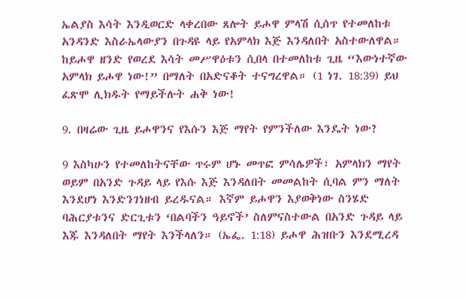ኤልያስ እሳት እንዲወርድ ላቀረበው ጸሎት ይሖዋ ምላሽ ሲሰጥ የተመለከቱ አንዳንድ እስራኤላውያን በጉዳዩ ላይ የአምላክ እጅ እንዳለበት አስተውለዋል። ከይሖዋ ዘንድ የወረደ እሳት መሥዋዕቱን ሲበላ በተመለከቱ ጊዜ “እውነተኛው አምላክ ይሖዋ ነው!” በማለት በአድናቆት ተናግረዋል። (1 ነገ. 18:39) ይህ ፈጽሞ ሊክዱት የማይችሉት ሐቅ ነው!

9. በዛሬው ጊዜ ይሖዋንና የእሱን እጅ ማየት የምንችለው እንዴት ነው?

9 እስካሁን የተመለከትናቸው ጥሩም ሆኑ መጥፎ ምሳሌዎች፣ አምላክን ማየት ወይም በአንድ ጉዳይ ላይ የእሱ እጅ እንዳለበት መመልከት ሲባል ምን ማለት እንደሆነ እንድንገነዘብ ይረዱናል። እኛም ይሖዋን እያወቅነው ስንሄድ ባሕርያቱንና ድርጊቱን ‘በልባችን ዓይኖች’ ስለምናስተውል በአንድ ጉዳይ ላይ እጁ እንዳለበት ማየት እንችላለን። (ኤፌ. 1:18) ይሖዋ ሕዝቡን እንደሚረዳ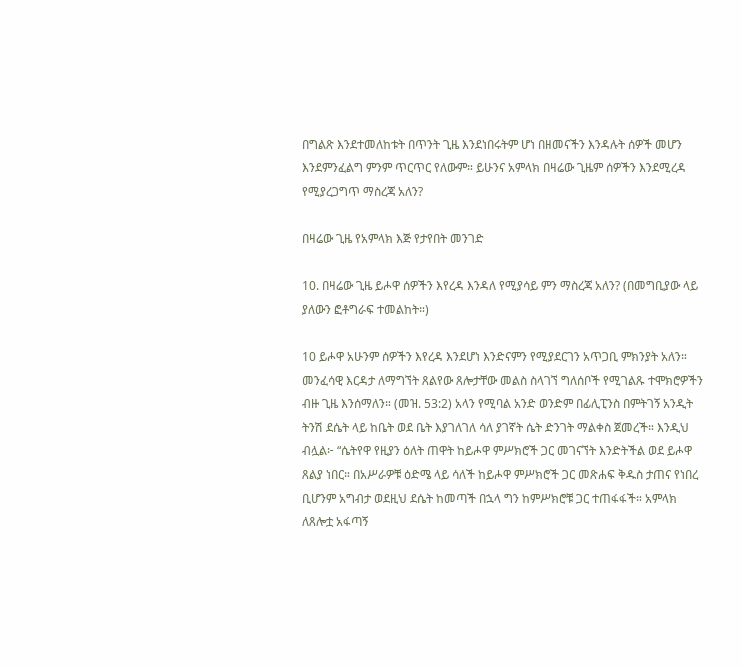በግልጽ እንደተመለከቱት በጥንት ጊዜ እንደነበሩትም ሆነ በዘመናችን እንዳሉት ሰዎች መሆን እንደምንፈልግ ምንም ጥርጥር የለውም። ይሁንና አምላክ በዛሬው ጊዜም ሰዎችን እንደሚረዳ የሚያረጋግጥ ማስረጃ አለን?

በዛሬው ጊዜ የአምላክ እጅ የታየበት መንገድ

10. በዛሬው ጊዜ ይሖዋ ሰዎችን እየረዳ እንዳለ የሚያሳይ ምን ማስረጃ አለን? (በመግቢያው ላይ ያለውን ፎቶግራፍ ተመልከት።)

10 ይሖዋ አሁንም ሰዎችን እየረዳ እንደሆነ እንድናምን የሚያደርገን አጥጋቢ ምክንያት አለን። መንፈሳዊ እርዳታ ለማግኘት ጸልየው ጸሎታቸው መልስ ስላገኘ ግለሰቦች የሚገልጹ ተሞክሮዎችን ብዙ ጊዜ እንሰማለን። (መዝ. 53:2) አላን የሚባል አንድ ወንድም በፊሊፒንስ በምትገኝ አንዲት ትንሽ ደሴት ላይ ከቤት ወደ ቤት እያገለገለ ሳለ ያገኛት ሴት ድንገት ማልቀስ ጀመረች። እንዲህ ብሏል፦ “ሴትየዋ የዚያን ዕለት ጠዋት ከይሖዋ ምሥክሮች ጋር መገናኘት እንድትችል ወደ ይሖዋ ጸልያ ነበር። በአሥራዎቹ ዕድሜ ላይ ሳለች ከይሖዋ ምሥክሮች ጋር መጽሐፍ ቅዱስ ታጠና የነበረ ቢሆንም አግብታ ወደዚህ ደሴት ከመጣች በኋላ ግን ከምሥክሮቹ ጋር ተጠፋፋች። አምላክ ለጸሎቷ አፋጣኝ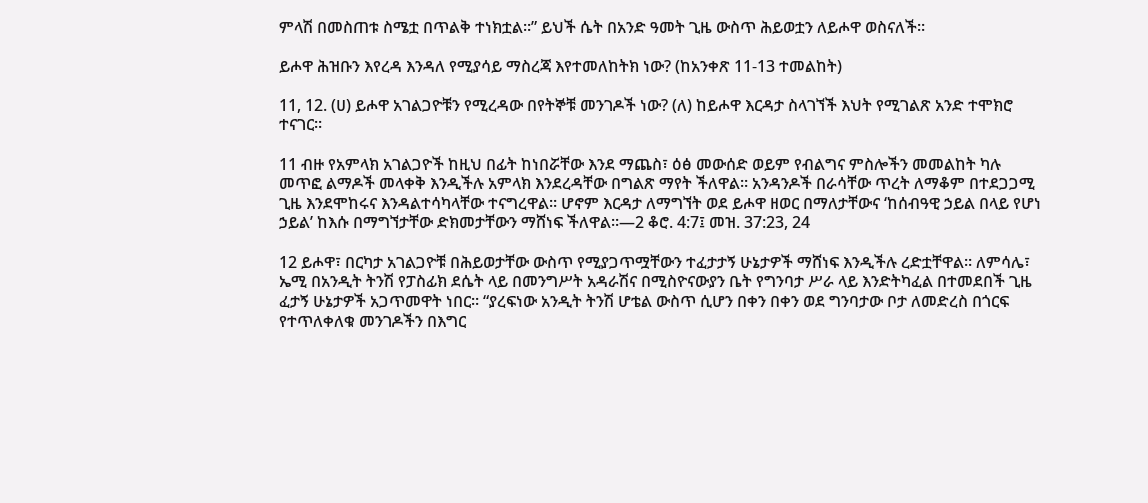ምላሽ በመስጠቱ ስሜቷ በጥልቅ ተነክቷል።” ይህች ሴት በአንድ ዓመት ጊዜ ውስጥ ሕይወቷን ለይሖዋ ወስናለች።

ይሖዋ ሕዝቡን እየረዳ እንዳለ የሚያሳይ ማስረጃ እየተመለከትክ ነው? (ከአንቀጽ 11-13 ተመልከት)

11, 12. (ሀ) ይሖዋ አገልጋዮቹን የሚረዳው በየትኞቹ መንገዶች ነው? (ለ) ከይሖዋ እርዳታ ስላገኘች እህት የሚገልጽ አንድ ተሞክሮ ተናገር።

11 ብዙ የአምላክ አገልጋዮች ከዚህ በፊት ከነበሯቸው እንደ ማጨስ፣ ዕፅ መውሰድ ወይም የብልግና ምስሎችን መመልከት ካሉ መጥፎ ልማዶች መላቀቅ እንዲችሉ አምላክ እንደረዳቸው በግልጽ ማየት ችለዋል። አንዳንዶች በራሳቸው ጥረት ለማቆም በተደጋጋሚ ጊዜ እንደሞከሩና እንዳልተሳካላቸው ተናግረዋል። ሆኖም እርዳታ ለማግኘት ወደ ይሖዋ ዘወር በማለታቸውና ‘ከሰብዓዊ ኃይል በላይ የሆነ ኃይል’ ከእሱ በማግኘታቸው ድክመታቸውን ማሸነፍ ችለዋል።—2 ቆሮ. 4:7፤ መዝ. 37:23, 24

12 ይሖዋ፣ በርካታ አገልጋዮቹ በሕይወታቸው ውስጥ የሚያጋጥሟቸውን ተፈታታኝ ሁኔታዎች ማሸነፍ እንዲችሉ ረድቷቸዋል። ለምሳሌ፣ ኤሚ በአንዲት ትንሽ የፓስፊክ ደሴት ላይ በመንግሥት አዳራሽና በሚስዮናውያን ቤት የግንባታ ሥራ ላይ እንድትካፈል በተመደበች ጊዜ ፈታኝ ሁኔታዎች አጋጥመዋት ነበር። “ያረፍነው አንዲት ትንሽ ሆቴል ውስጥ ሲሆን በቀን በቀን ወደ ግንባታው ቦታ ለመድረስ በጎርፍ የተጥለቀለቁ መንገዶችን በእግር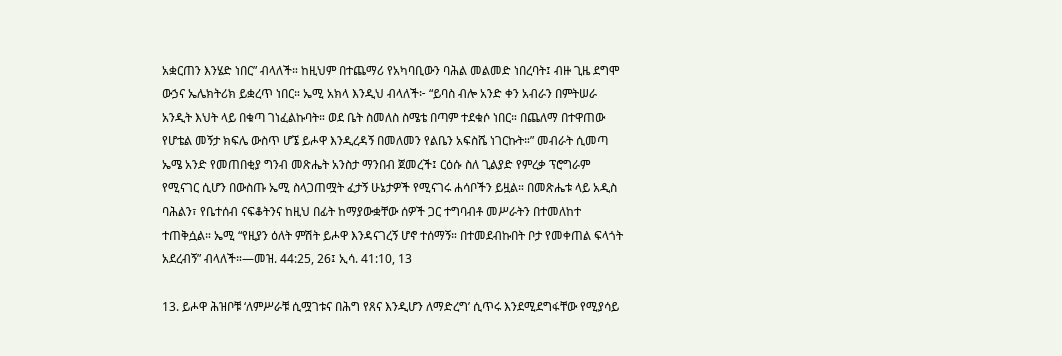አቋርጠን እንሄድ ነበር” ብላለች። ከዚህም በተጨማሪ የአካባቢውን ባሕል መልመድ ነበረባት፤ ብዙ ጊዜ ደግሞ ውኃና ኤሌክትሪክ ይቋረጥ ነበር። ኤሚ አክላ እንዲህ ብላለች፦ “ይባስ ብሎ አንድ ቀን አብራን በምትሠራ አንዲት እህት ላይ በቁጣ ገነፈልኩባት። ወደ ቤት ስመለስ ስሜቴ በጣም ተደቁሶ ነበር። በጨለማ በተዋጠው የሆቴል መኝታ ክፍሌ ውስጥ ሆኜ ይሖዋ እንዲረዳኝ በመለመን የልቤን አፍስሼ ነገርኩት።” መብራት ሲመጣ ኤሜ አንድ የመጠበቂያ ግንብ መጽሔት አንስታ ማንበብ ጀመረች፤ ርዕሱ ስለ ጊልያድ የምረቃ ፕሮግራም የሚናገር ሲሆን በውስጡ ኤሚ ስላጋጠሟት ፈታኝ ሁኔታዎች የሚናገሩ ሐሳቦችን ይዟል። በመጽሔቱ ላይ አዲስ ባሕልን፣ የቤተሰብ ናፍቆትንና ከዚህ በፊት ከማያውቋቸው ሰዎች ጋር ተግባብቶ መሥራትን በተመለከተ ተጠቅሷል። ኤሚ “የዚያን ዕለት ምሽት ይሖዋ እንዳናገረኝ ሆኖ ተሰማኝ። በተመደብኩበት ቦታ የመቀጠል ፍላጎት አደረብኝ” ብላለች።—መዝ. 44:25, 26፤ ኢሳ. 41:10, 13

13. ይሖዋ ሕዝቦቹ ‘ለምሥራቹ ሲሟገቱና በሕግ የጸና እንዲሆን ለማድረግ’ ሲጥሩ እንደሚደግፋቸው የሚያሳይ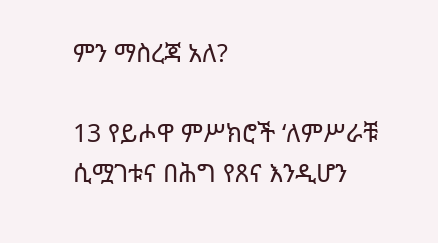ምን ማስረጃ አለ?

13 የይሖዋ ምሥክሮች ‘ለምሥራቹ ሲሟገቱና በሕግ የጸና እንዲሆን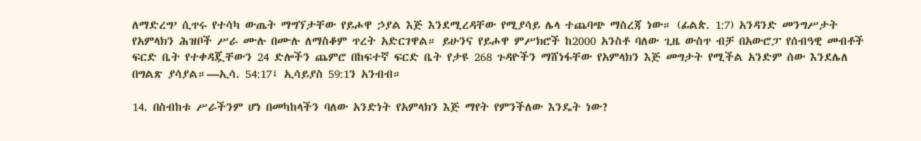ለማድረግ’ ሲጥሩ የተሳካ ውጤት ማግኘታቸው የይሖዋ ኃያል እጅ እንደሚረዳቸው የሚያሳይ ሌላ ተጨባጭ ማስረጃ ነው። (ፊልጵ. 1:7) አንዳንድ መንግሥታት የአምላክን ሕዝቦች ሥራ ሙሉ በሙሉ ለማስቆም ጥረት አድርገዋል። ይሁንና የይሖዋ ምሥክሮች ከ2000 አንስቶ ባለው ጊዜ ውስጥ ብቻ በአውሮፓ የሰብዓዊ መብቶች ፍርድ ቤት የተቀዳጇቸውን 24 ድሎችን ጨምሮ በከፍተኛ ፍርድ ቤት የታዩ 268 ጉዳዮችን ማሸነፋቸው የአምላክን እጅ መግታት የሚችል አንድም ሰው እንደሌለ በግልጽ ያሳያል።—ኢሳ. 54:17፤ ኢሳይያስ 59:1ን አንብብ።

14. በስብከቱ ሥራችንም ሆነ በመካከላችን ባለው አንድነት የአምላክን እጅ ማየት የምንችለው እንዴት ነው?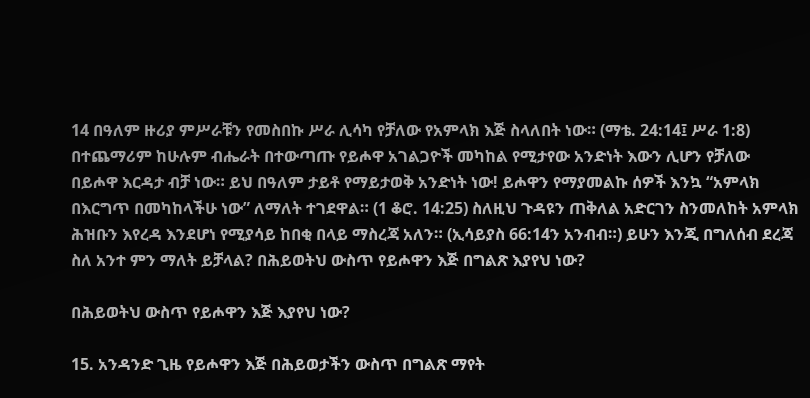14 በዓለም ዙሪያ ምሥራቹን የመስበኩ ሥራ ሊሳካ የቻለው የአምላክ እጅ ስላለበት ነው። (ማቴ. 24:14፤ ሥራ 1:8) በተጨማሪም ከሁሉም ብሔራት በተውጣጡ የይሖዋ አገልጋዮች መካከል የሚታየው አንድነት እውን ሊሆን የቻለው በይሖዋ እርዳታ ብቻ ነው። ይህ በዓለም ታይቶ የማይታወቅ አንድነት ነው! ይሖዋን የማያመልኩ ሰዎች እንኳ “አምላክ በእርግጥ በመካከላችሁ ነው” ለማለት ተገደዋል። (1 ቆሮ. 14:25) ስለዚህ ጉዳዩን ጠቅለል አድርገን ስንመለከት አምላክ ሕዝቡን እየረዳ እንደሆነ የሚያሳይ ከበቂ በላይ ማስረጃ አለን። (ኢሳይያስ 66:14ን አንብብ።) ይሁን እንጂ በግለሰብ ደረጃ ስለ አንተ ምን ማለት ይቻላል? በሕይወትህ ውስጥ የይሖዋን እጅ በግልጽ እያየህ ነው?

በሕይወትህ ውስጥ የይሖዋን እጅ እያየህ ነው?

15. አንዳንድ ጊዜ የይሖዋን እጅ በሕይወታችን ውስጥ በግልጽ ማየት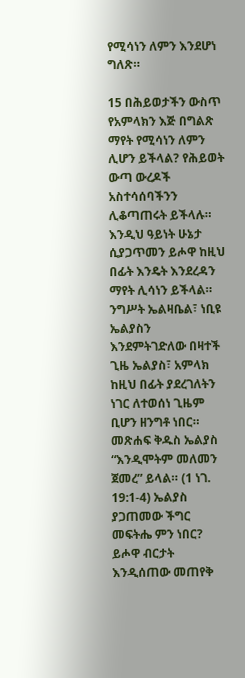የሚሳነን ለምን እንደሆነ ግለጽ።

15 በሕይወታችን ውስጥ የአምላክን እጅ በግልጽ ማየት የሚሳነን ለምን ሊሆን ይችላል? የሕይወት ውጣ ውረዶች አስተሳሰባችንን ሊቆጣጠሩት ይችላሉ። እንዲህ ዓይነት ሁኔታ ሲያጋጥመን ይሖዋ ከዚህ በፊት እንዴት እንደረዳን ማየት ሊሳነን ይችላል። ንግሥት ኤልዛቤል፣ ነቢዩ ኤልያስን እንደምትገድለው በዛተች ጊዜ ኤልያስ፣ አምላክ ከዚህ በፊት ያደረገለትን ነገር ለተወሰነ ጊዜም ቢሆን ዘንግቶ ነበር። መጽሐፍ ቅዱስ ኤልያስ “እንዲሞትም መለመን ጀመረ” ይላል። (1 ነገ. 19:1-4) ኤልያስ ያጋጠመው ችግር መፍትሔ ምን ነበር? ይሖዋ ብርታት እንዲሰጠው መጠየቅ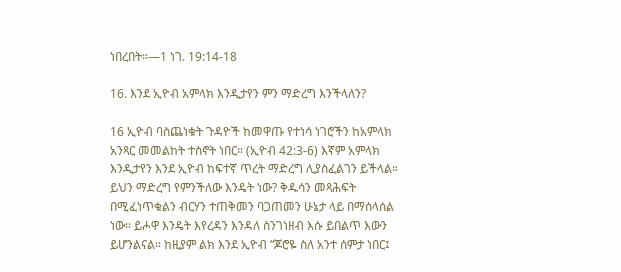ነበረበት።—1 ነገ. 19:14-18

16. እንደ ኢዮብ አምላክ እንዲታየን ምን ማድረግ እንችላለን?

16 ኢዮብ ባስጨነቁት ጉዳዮች ከመዋጡ የተነሳ ነገሮችን ከአምላክ አንጻር መመልከት ተስኖት ነበር። (ኢዮብ 42:3-6) እኛም አምላክ እንዲታየን እንደ ኢዮብ ከፍተኛ ጥረት ማድረግ ሊያስፈልገን ይችላል። ይህን ማድረግ የምንችለው እንዴት ነው? ቅዱሳን መጻሕፍት በሚፈነጥቁልን ብርሃን ተጠቅመን ባጋጠመን ሁኔታ ላይ በማሰላሰል ነው። ይሖዋ እንዴት እየረዳን እንዳለ ስንገነዘብ እሱ ይበልጥ እውን ይሆንልናል። ከዚያም ልክ እንደ ኢዮብ “ጆሮዬ ስለ አንተ ሰምታ ነበር፤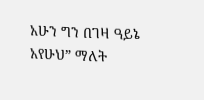አሁን ግን በገዛ ዓይኔ አየሁህ” ማለት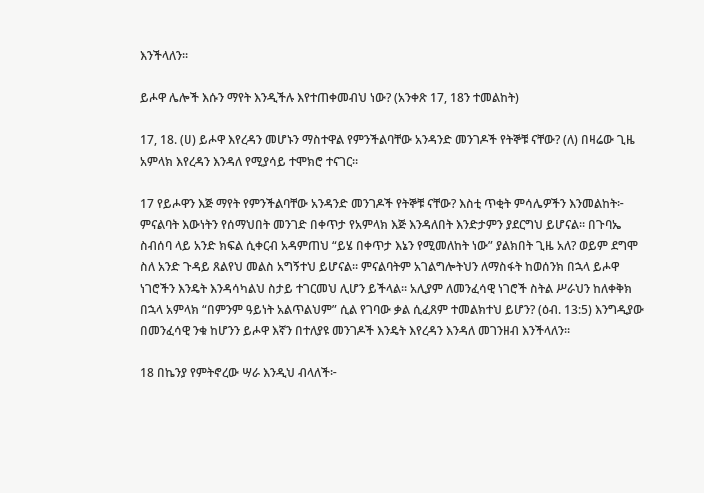እንችላለን።

ይሖዋ ሌሎች እሱን ማየት እንዲችሉ እየተጠቀመብህ ነው? (አንቀጽ 17, 18ን ተመልከት)

17, 18. (ሀ) ይሖዋ እየረዳን መሆኑን ማስተዋል የምንችልባቸው አንዳንድ መንገዶች የትኞቹ ናቸው? (ለ) በዛሬው ጊዜ አምላክ እየረዳን እንዳለ የሚያሳይ ተሞክሮ ተናገር።

17 የይሖዋን እጅ ማየት የምንችልባቸው አንዳንድ መንገዶች የትኞቹ ናቸው? እስቲ ጥቂት ምሳሌዎችን እንመልከት፦ ምናልባት እውነትን የሰማህበት መንገድ በቀጥታ የአምላክ እጅ እንዳለበት እንድታምን ያደርግህ ይሆናል። በጉባኤ ስብሰባ ላይ አንድ ክፍል ሲቀርብ አዳምጠህ “ይሄ በቀጥታ እኔን የሚመለከት ነው” ያልክበት ጊዜ አለ? ወይም ደግሞ ስለ አንድ ጉዳይ ጸልየህ መልስ አግኝተህ ይሆናል። ምናልባትም አገልግሎትህን ለማስፋት ከወሰንክ በኋላ ይሖዋ ነገሮችን እንዴት እንዳሳካልህ ስታይ ተገርመህ ሊሆን ይችላል። አሊያም ለመንፈሳዊ ነገሮች ስትል ሥራህን ከለቀቅክ በኋላ አምላክ “በምንም ዓይነት አልጥልህም” ሲል የገባው ቃል ሲፈጸም ተመልክተህ ይሆን? (ዕብ. 13:5) እንግዲያው በመንፈሳዊ ንቁ ከሆንን ይሖዋ እኛን በተለያዩ መንገዶች እንዴት እየረዳን እንዳለ መገንዘብ እንችላለን።

18 በኬንያ የምትኖረው ሣራ እንዲህ ብላለች፦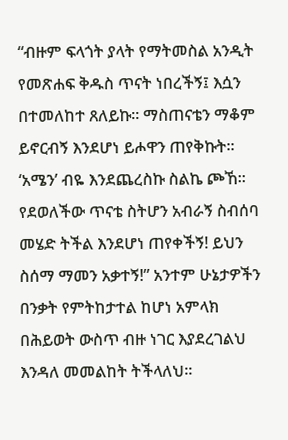“ብዙም ፍላጎት ያላት የማትመስል አንዲት የመጽሐፍ ቅዱስ ጥናት ነበረችኝ፤ እሷን በተመለከተ ጸለይኩ። ማስጠናቴን ማቆም ይኖርብኝ እንደሆነ ይሖዋን ጠየቅኩት። ‘አሜን’ ብዬ እንደጨረስኩ ስልኬ ጮኸ። የደወለችው ጥናቴ ስትሆን አብራኝ ስብሰባ መሄድ ትችል እንደሆነ ጠየቀችኝ! ይህን ስሰማ ማመን አቃተኝ!” አንተም ሁኔታዎችን በንቃት የምትከታተል ከሆነ አምላክ በሕይወት ውስጥ ብዙ ነገር እያደረገልህ እንዳለ መመልከት ትችላለህ።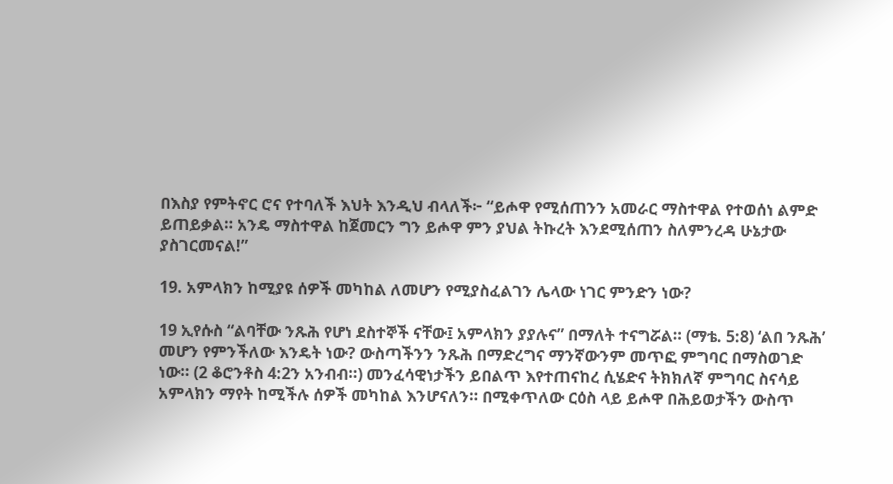በእስያ የምትኖር ሮና የተባለች እህት እንዲህ ብላለች፦ “ይሖዋ የሚሰጠንን አመራር ማስተዋል የተወሰነ ልምድ ይጠይቃል። አንዴ ማስተዋል ከጀመርን ግን ይሖዋ ምን ያህል ትኩረት እንደሚሰጠን ስለምንረዳ ሁኔታው ያስገርመናል!”

19. አምላክን ከሚያዩ ሰዎች መካከል ለመሆን የሚያስፈልገን ሌላው ነገር ምንድን ነው?

19 ኢየሱስ “ልባቸው ንጹሕ የሆነ ደስተኞች ናቸው፤ አምላክን ያያሉና” በማለት ተናግሯል። (ማቴ. 5:8) ‘ልበ ንጹሕ’ መሆን የምንችለው እንዴት ነው? ውስጣችንን ንጹሕ በማድረግና ማንኛውንም መጥፎ ምግባር በማስወገድ ነው። (2 ቆሮንቶስ 4:2ን አንብብ።) መንፈሳዊነታችን ይበልጥ እየተጠናከረ ሲሄድና ትክክለኛ ምግባር ስናሳይ አምላክን ማየት ከሚችሉ ሰዎች መካከል እንሆናለን። በሚቀጥለው ርዕስ ላይ ይሖዋ በሕይወታችን ውስጥ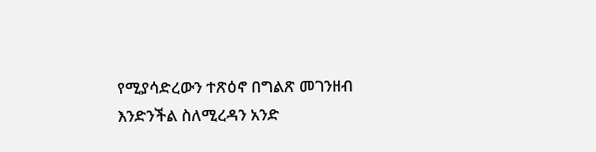የሚያሳድረውን ተጽዕኖ በግልጽ መገንዘብ እንድንችል ስለሚረዳን አንድ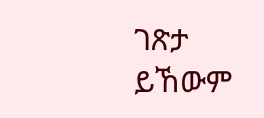ገጽታ ይኸውም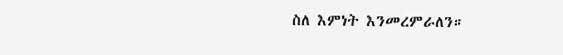ስለ እምነት እንመረምራለን።